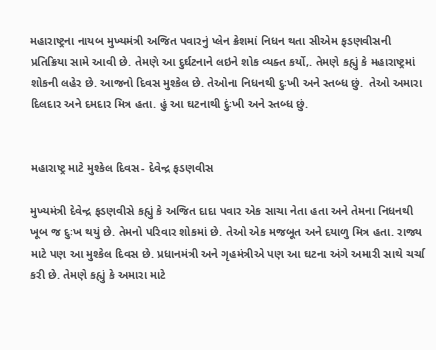મહારાષ્ટ્રના નાયબ મુખ્યમંત્રી અજિત પવારનું પ્લેન ક્રેશમાં નિધન થતા સીએમ ફડણવીસની પ્રતિક્રિયા સામે આવી છે. તેમણે આ દુર્ઘટનાને લઇને શોક વ્યક્ત કર્યો,. તેમણે કહ્યું કે મહારાષ્ટ્રમાં શોકની લહેર છે. આજનો દિવસ મુશ્કેલ છે. તેઓના નિધનથી દુઃખી અને સ્તબ્ધ છું.  તેઓ અમારા દિલદાર અને દમદાર મિત્ર હતા. હું આ ઘટનાથી દુંઃખી અને સ્તબ્ધ છું.


મહારાષ્ટ્ર માટે મુશ્કેલ દિવસ- દેવેન્દ્ર ફડણવીસ

મુખ્યમંત્રી દેવેન્દ્ર ફડણવીસે કહ્યું કે અજિત દાદા પવાર એક સાચા નેતા હતા અને તેમના નિધનથી ખૂબ જ દુઃખ થયું છે. તેમનો પરિવાર શોકમાં છે. તેઓ એક મજબૂત અને દયાળુ મિત્ર હતા. રાજ્ય માટે પણ આ મુશ્કેલ દિવસ છે. પ્રધાનમંત્રી અને ગૃહમંત્રીએ પણ આ ઘટના અંગે અમારી સાથે ચર્ચા કરી છે. તેમણે કહ્યું કે અમારા માટે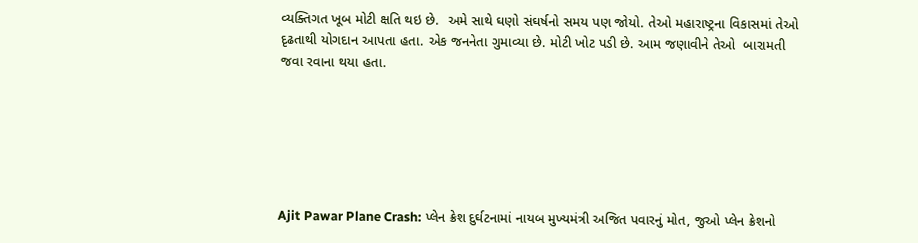વ્યક્તિગત ખૂબ મોટી ક્ષતિ થઇ છે.  અમે સાથે ઘણો સંઘર્ષનો સમય પણ જોયો. તેઓ મહારાષ્ટ્રના વિકાસમાં તેઓ દૃઢતાથી યોગદાન આપતા હતા. એક જનનેતા ગુમાવ્યા છે. મોટી ખોટ પડી છે. આમ જણાવીને તેઓ  બારામતી જવા રવાના થયા હતા.






Ajit Pawar Plane Crash: પ્લેન ક્રેશ દુર્ઘટનામાં નાયબ મુખ્યમંત્રી અજિત પવારનું મોત, જુઓ પ્લેન ક્રેશનો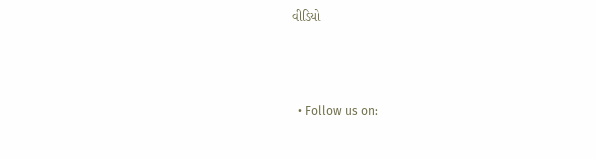વીડિયો



  • Follow us on: